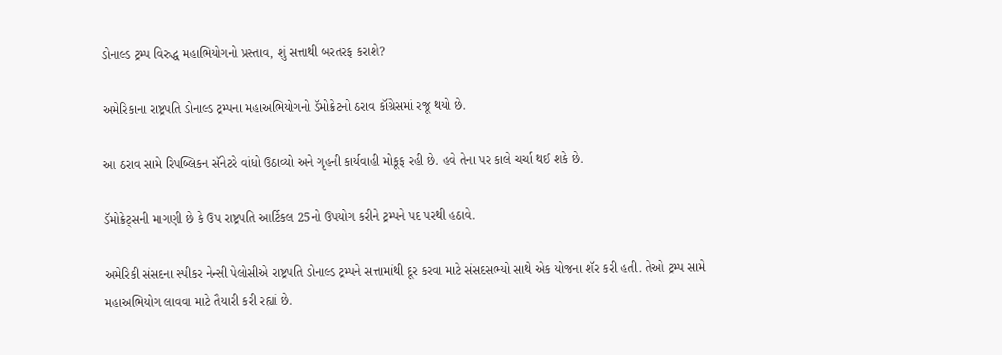ડોનાલ્ડ ટ્રમ્પ વિરુદ્ધ મહાભિયોગનો પ્રસ્તાવ, શું સત્તાથી બરતરફ કરાશે?

અમેરિકાના રાષ્ટ્રપતિ ડોનાલ્ડ ટ્રમ્પના મહાઅભિયોગનો ડૅમોક્રેટનો ઠરાવ કૉંગ્રેસમાં રજૂ થયો છે.

આ ઠરાવ સામે રિપબ્લિકન સૅનેટરે વાંધો ઉઠાવ્યો અને ગૃહની કાર્યવાહી મોકૂફ રહી છે. હવે તેના પર કાલે ચર્ચા થઈ શકે છે.

ડૅમોક્રેટ્સની માગણી છે કે ઉપ રાષ્ટ્રપતિ આર્ટિકલ 25નો ઉપયોગ કરીને ટ્રમ્પને પદ પરથી હઠાવે.

અમેરિકી સંસદના સ્પીકર નેન્સી પેલોસીએ રાષ્ટ્રપતિ ડોનાલ્ડ ટ્રમ્પને સત્તામાંથી દૂર કરવા માટે સંસદસભ્યો સાથે એક યોજના શૅર કરી હતી. તેઓ ટ્રમ્પ સામે મહાઅભિયોગ લાવવા માટે તૈયારી કરી રહ્યાં છે.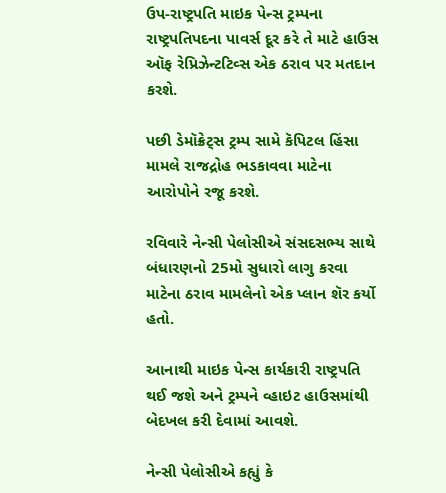ઉપ-રાષ્ટ્રપતિ માઇક પેન્સ ટ્રમ્પના રાષ્ટ્રપતિપદના પાવર્સ દૂર કરે તે માટે હાઉસ ઑફ રેપ્રિઝેન્ટટિવ્સ એક ઠરાવ પર મતદાન કરશે.

પછી ડેમૉક્રેટ્સ ટ્રમ્પ સામે કૅપિટલ હિંસા મામલે રાજદ્રોહ ભડકાવવા માટેના આરોપોને રજૂ કરશે.

રવિવારે નેન્સી પેલોસીએ સંસદસભ્ય સાથે બંધારણનો 25મો સુધારો લાગુ કરવા માટેના ઠરાવ મામલેનો એક પ્લાન શૅર કર્યો હતો.

આનાથી માઇક પેન્સ કાર્યકારી રાષ્ટ્રપતિ થઈ જશે અને ટ્રમ્પને વ્હાઇટ હાઉસમાંથી બેદખલ કરી દેવામાં આવશે.

નેન્સી પેલોસીએ કહ્યું કે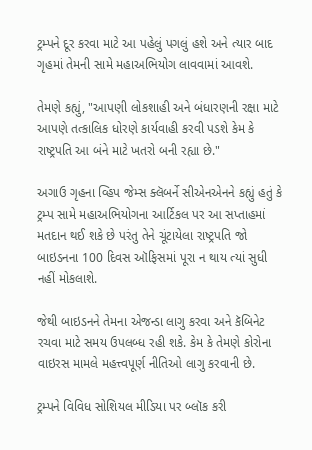ટ્રમ્પને દૂર કરવા માટે આ પહેલું પગલું હશે અને ત્યાર બાદ ગૃહમાં તેમની સામે મહાઅભિયોગ લાવવામાં આવશે.

તેમણે કહ્યું, "આપણી લોકશાહી અને બંધારણની રક્ષા માટે આપણે તત્કાલિક ધોરણે કાર્યવાહી કરવી પડશે કેમ કે રાષ્ટ્રપતિ આ બંને માટે ખતરો બની રહ્યા છે."

અગાઉ ગૃહના વ્હિપ જેમ્સ ક્લૅબર્ને સીએનએનને કહ્યું હતું કે ટ્રમ્પ સામે મહાઅભિયોગના આર્ટિકલ પર આ સપ્તાહમાં મતદાન થઈ શકે છે પરંતુ તેને ચૂંટાયેલા રાષ્ટ્રપતિ જો બાઇડનના 100 દિવસ ઑફિસમાં પૂરા ન થાય ત્યાં સુધી નહીં મોકલાશે.

જેથી બાઇડનને તેમના એજન્ડા લાગુ કરવા અને કૅબિનેટ રચવા માટે સમય ઉપલબ્ધ રહી શકે. કેમ કે તેમણે કોરોના વાઇરસ મામલે મહત્ત્વપૂર્ણ નીતિઓ લાગુ કરવાની છે.

ટ્રમ્પને વિવિધ સોશિયલ મીડિયા પર બ્લૉક કરી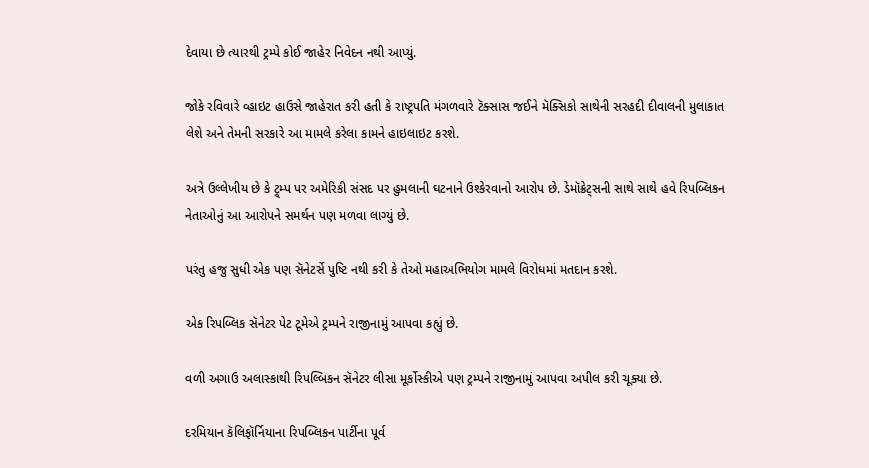દેવાયા છે ત્યારથી ટ્રમ્પે કોઈ જાહેર નિવેદન નથી આપ્યું.

જોકે રવિવારે વ્હાઇટ હાઉસે જાહેરાત કરી હતી કે રાષ્ટ્રપતિ મંગળવારે ટૅક્સાસ જઈને મૅક્સિકો સાથેની સરહદી દીવાલની મુલાકાત લેશે અને તેમની સરકારે આ મામલે કરેલા કામને હાઇલાઇટ કરશે.

અત્રે ઉલ્લેખીય છે કે ટ્ર્મ્પ પર અમેરિકી સંસદ પર હુમલાની ઘટનાને ઉશ્કેરવાનો આરોપ છે. ડેમૉક્રેટ્સની સાથે સાથે હવે રિપબ્લિકન નેતાઓનું આ આરોપને સમર્થન પણ મળવા લાગ્યું છે.

પરંતુ હજુ સુધી એક પણ સૅનેટર્સે પુષ્ટિ નથી કરી કે તેઓ મહાઅભિયોગ મામલે વિરોધમાં મતદાન કરશે.

એક રિપબ્લિક સૅનેટર પેટ ટૂમેએ ટ્રમ્પને રાજીનામું આપવા કહ્યું છે.

વળી અગાઉ અલાસ્કાથી રિપલ્બિકન સૅનેટર લીસા મૂર્કોસ્કીએ પણ ટ્રમ્પને રાજીનામું આપવા અપીલ કરી ચૂક્યા છે.

દરમિયાન કૅલિફૉર્નિયાના રિપબ્લિકન પાર્ટીના પૂર્વ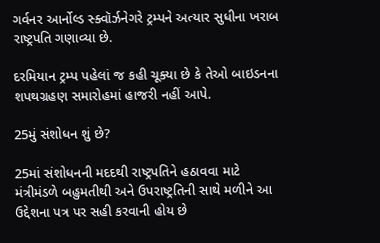ગર્વનર આર્નોલ્ડ સ્ક્વૉર્ઝનેગરે ટ્રમ્પને અત્યાર સુધીના ખરાબ રાષ્ટ્રપતિ ગણાવ્યા છે.

દરમિયાન ટ્રમ્પ પહેલાં જ કહી ચૂક્યા છે કે તેઓ બાઇડનના શપથગ્રહણ સમારોહમાં હાજરી નહીં આપે.

25મું સંશોધન શું છે?

25માં સંશોધનની મદદથી રાષ્ટ્રપતિને હઠાવવા માટે મંત્રીમંડળે બહુમતીથી અને ઉપરાષ્ટ્રતિની સાથે મળીને આ ઉદ્દેશના પત્ર પર સહી કરવાની હોય છે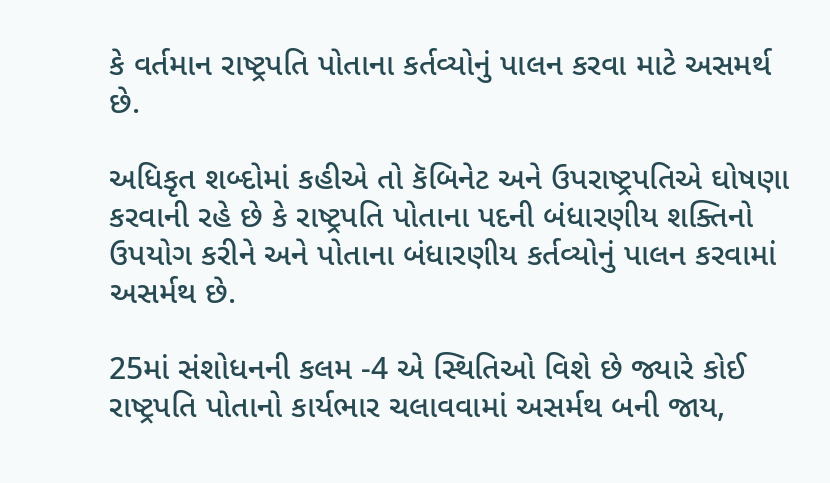કે વર્તમાન રાષ્ટ્રપતિ પોતાના કર્તવ્યોનું પાલન કરવા માટે અસમર્થ છે.

અધિકૃત શબ્દોમાં કહીએ તો કૅબિનેટ અને ઉપરાષ્ટ્રપતિએ ઘોષણા કરવાની રહે છે કે રાષ્ટ્રપતિ પોતાના પદની બંધારણીય શક્તિનો ઉપયોગ કરીને અને પોતાના બંધારણીય કર્તવ્યોનું પાલન કરવામાં અસર્મથ છે.

25માં સંશોધનની કલમ -4 એ સ્થિતિઓ વિશે છે જ્યારે કોઈ રાષ્ટ્રપતિ પોતાનો કાર્યભાર ચલાવવામાં અસર્મથ બની જાય,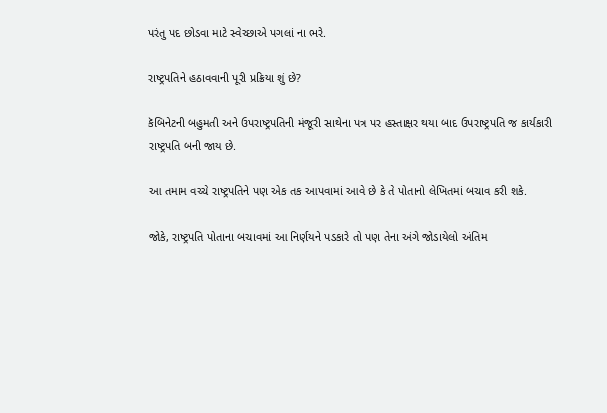પરંતુ પદ છોડવા માટે સ્વેચ્છાએ પગલાં ના ભરે.

રાષ્ટ્રપતિને હઠાવવાની પૂરી પ્રક્રિયા શું છે?

કૅબિનેટની બહુમતી અને ઉપરાષ્ટ્રપતિની મંજૂરી સાથેના પત્ર પર હસ્તાક્ષર થયા બાદ ઉપરાષ્ટ્રપતિ જ કાર્યકારી રાષ્ટ્રપતિ બની જાય છે.

આ તમામ વચ્ચે રાષ્ટ્રપતિને પણ એક તક આપવામાં આવે છે કે તે પોતાનો લેખિતમાં બચાવ કરી શકે.

જોકે, રાષ્ટ્રપતિ પોતાના બચાવમાં આ નિર્ણયને પડકારે તો પણ તેના અંગે જોડાયેલો અંતિમ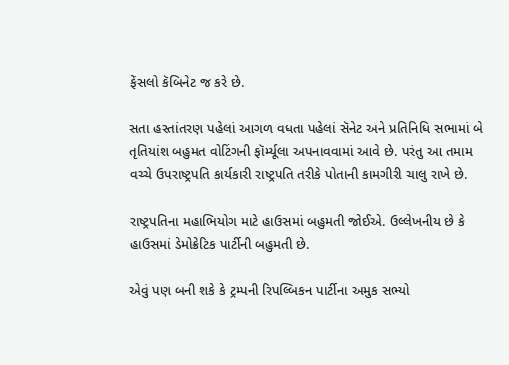ફેંસલો કૅબિનેટ જ કરે છે.

સતા હસ્તાંતરણ પહેલાં આગળ વધતા પહેલાં સૅનેટ અને પ્રતિનિધિ સભામાં બે તૃતિયાંશ બહુમત વોટિંગની ફૉર્મ્યૂલા અપનાવવામાં આવે છે. પરંતુ આ તમામ વચ્ચે ઉપરાષ્ટ્રપતિ કાર્યકારી રાષ્ટ્રપતિ તરીકે પોતાની કામગીરી ચાલુ રાખે છે.

રાષ્ટ્રપતિના મહાભિયોગ માટે હાઉસમાં બહુમતી જોઈએ. ઉલ્લેખનીય છે કે હાઉસમાં ડેમોક્રેટિક પાર્ટીની બહુમતી છે.

એવું પણ બની શકે કે ટ્રમ્પની રિપલ્બિકન પાર્ટીના અમુક સભ્યો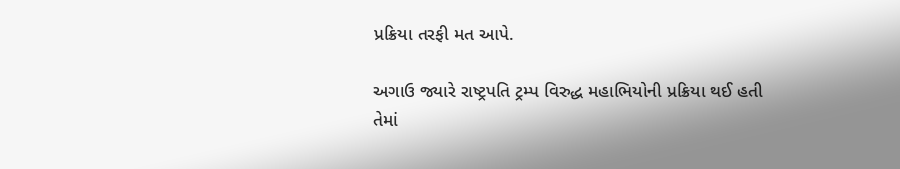પ્રક્રિયા તરફી મત આપે.

અગાઉ જ્યારે રાષ્ટ્રપતિ ટ્રમ્પ વિરુદ્ધ મહાભિયોની પ્રક્રિયા થઈ હતી તેમાં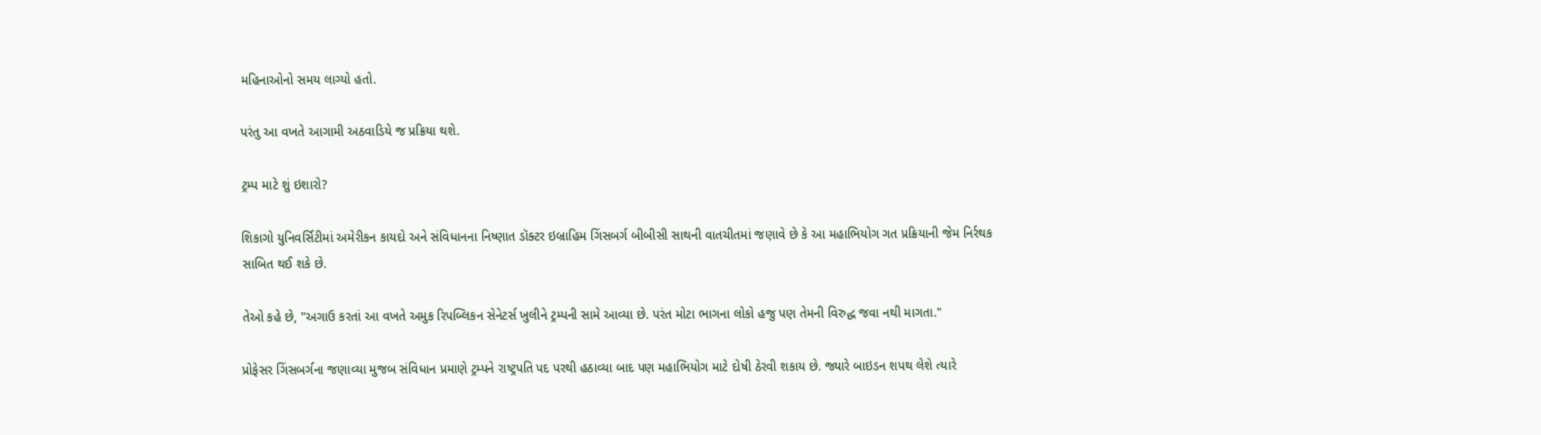મહિનાઓનો સમય લાગ્યો હતો.

પરંતુ આ વખતે આગામી અઠવાડિયે જ પ્રક્રિયા થશે.

ટ્રમ્પ માટે શું ઇશારો?

શિકાગો યુનિવર્સિટીમાં અમેરીકન કાયદો અને સંવિધાનના નિષ્ણાત ડૉક્ટર ઇબ્રાહિમ ગિંસબર્ગ બીબીસી સાથની વાતચીતમાં જણાવે છે કે આ મહાભિયોગ ગત પ્રક્રિયાની જેમ નિર્રથક સાબિત થઈ શકે છે.

તેઓ કહે છે, "અગાઉ કરતાં આ વખતે અમુક રિપબ્લિકન સેનેટર્સ ખુલીને ટ્રમ્પની સામે આવ્યા છે. પરંત મોટા ભાગના લોકો હજુ પણ તેમની વિરુદ્ધ જવા નથી માગતા."

પ્રોફેસર ગિંસબર્ગના જણાવ્યા મુજબ સંવિધાન પ્રમાણે ટ્રમ્પને રાષ્ટ્રપતિ પદ પરથી હઠાવ્યા બાદ પણ મહાભિયોગ માટે દોષી ઠેરવી શકાય છે. જ્યારે બાઇડન શપથ લેશે ત્યારે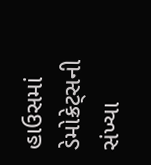હાઉસમાં ડેમોક્રેટ્સની સંખ્યા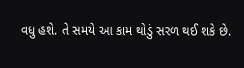વધુ હશે. તે સમયે આ કામ થોડું સરળ થઈ શકે છે.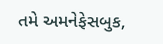તમે અમનેફેસબુક,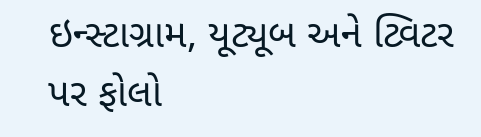ઇન્સ્ટાગ્રામ, યૂટ્યૂબ અને ટ્વિટર પર ફોલો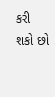કરી શકો છો